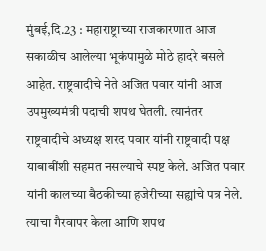मुंबई,दि.23 : महाराष्ट्राच्या राजकारणात आज सकाळीच आलेल्या भूकंपामुळे मोठे हादरे बसले आहेत. राष्ट्रवादीचे नेते अजित पवार यांनी आज उपमुख्यमंत्री पदाची शपथ घेतली. त्यानंतर राष्ट्रवादीचे अध्यक्ष शरद पवार यांनी राष्ट्रवादी पक्ष याबाबींशी सहमत नसल्याचे स्पष्ट केले. अजित पवार यांनी कालच्या बैठकीच्या हजेरीच्या सह्यांचे पत्र नेले. त्याचा गैरवापर केला आणि शपथ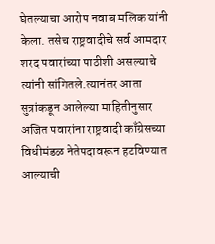घेतल्याचा आरोप नवाब मलिक यांनी केला. तसेच राष्ट्रवादीचे सर्व आमदार शरद पवारांच्या पाठीशी असल्याचे त्यांनी सांगितले.त्यानंतर आता सुत्रांकडून आलेल्या माहितीनुसार अजित पवारांना राष्ट्रवादी काँग्रेसच्या विधीमंडळ नेतेपदावरून हटविण्यात आल्याची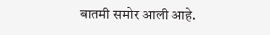बातमी समोर आली आहे.